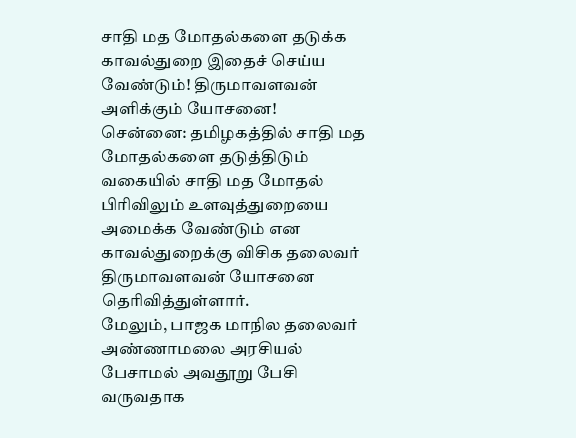சாதி மத மோதல்களை தடுக்க காவல்துறை இதைச் செய்ய வேண்டும்! திருமாவளவன் அளிக்கும் யோசனை!
சென்னை: தமிழகத்தில் சாதி மத மோதல்களை தடுத்திடும் வகையில் சாதி மத மோதல் பிரிவிலும் உளவுத்துறையை அமைக்க வேண்டும் என காவல்துறைக்கு விசிக தலைவர் திருமாவளவன் யோசனை தெரிவித்துள்ளார்.
மேலும், பாஜக மாநில தலைவர் அண்ணாமலை அரசியல் பேசாமல் அவதூறு பேசி வருவதாக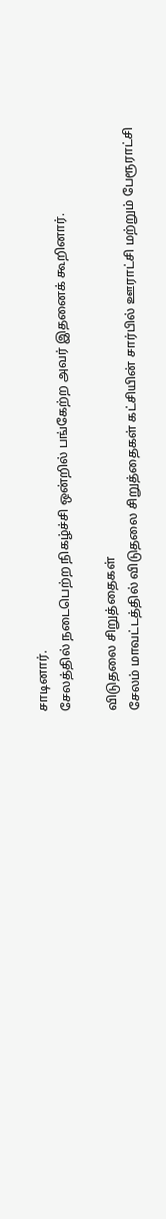சாடினார்.
சேலத்தில் நடைபெற்ற நிகழ்ச்சி ஒன்றில் பங்கேற்ற அவர் இதனைக் கூறினார்.

விடுதலை சிறுத்தைகள்
சேலம் மாவட்டத்தில் விடுதலை சிறுத்தைகள் கட்சியின் சார்பில் ஊராட்சி மற்றும் பேரூராட்சி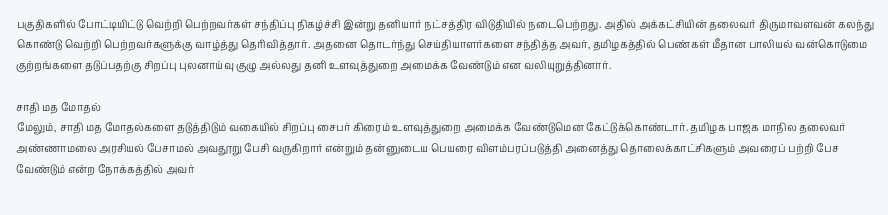பகுதிகளில் போட்டியிட்டு வெற்றி பெற்றவர்கள் சந்திப்பு நிகழ்ச்சி இன்று தனியார் நட்சத்திர விடுதியில் நடைபெற்றது. அதில் அக்கட்சியின் தலைவர் திருமாவளவன் கலந்து கொண்டு வெற்றி பெற்றவர்களுக்கு வாழ்த்து தெரிவித்தார். அதனை தொடர்ந்து செய்தியாளர்களை சந்தித்த அவர், தமிழகத்தில் பெண்கள் மீதான பாலியல் வன்கொடுமை குற்றங்களை தடுப்பதற்கு சிறப்பு புலனாய்வு குழு அல்லது தனி உளவுத்துறை அமைக்க வேண்டும் என வலியுறுத்தினார்.

சாதி மத மோதல்
மேலும், சாதி மத மோதல்களை தடுத்திடும் வகையில் சிறப்பு சைபர் கிரைம் உளவுத்துறை அமைக்க வேண்டுமென கேட்டுக்கொண்டார். தமிழக பாஜக மாநில தலைவர் அண்ணாமலை அரசியல் பேசாமல் அவதூறு பேசி வருகிறார் என்றும் தன்னுடைய பெயரை விளம்பரப்படுத்தி அனைத்து தொலைக்காட்சிகளும் அவரைப் பற்றி பேச வேண்டும் என்ற நோக்கத்தில் அவர்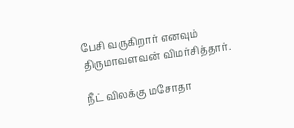பேசி வருகிறார் எனவும் திருமாவளவன் விமர்சித்தார்.

நீட் விலக்கு மசோதா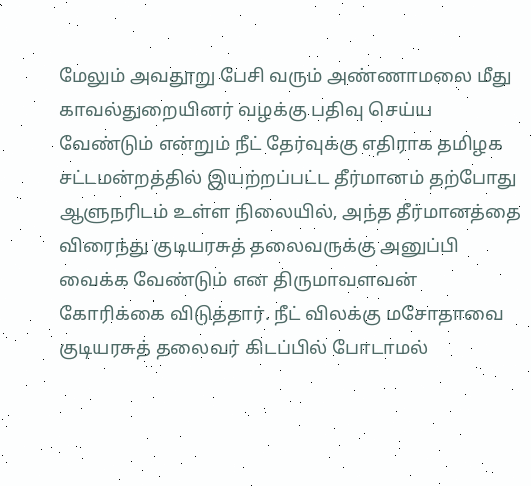மேலும் அவதூறு பேசி வரும் அண்ணாமலை மீது காவல்துறையினர் வழக்கு பதிவு செய்ய வேண்டும் என்றும் நீட் தேர்வுக்கு எதிராக தமிழக சட்டமன்றத்தில் இயற்றப்பட்ட தீர்மானம் தற்போது ஆளுநரிடம் உள்ள நிலையில், அந்த தீர்மானத்தை விரைந்து குடியரசுத் தலைவருக்கு அனுப்பி வைக்க வேண்டும் என திருமாவளவன் கோரிக்கை விடுத்தார். நீட் விலக்கு மசோதாவை குடியரசுத் தலைவர் கிடப்பில் போடாமல்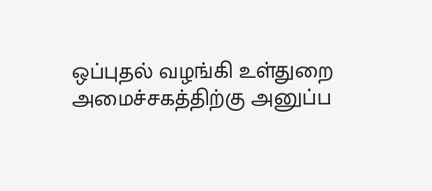ஒப்புதல் வழங்கி உள்துறை அமைச்சகத்திற்கு அனுப்ப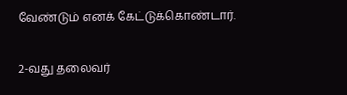வேண்டும் எனக் கேட்டுக்கொண்டார்.

2-வது தலைவர்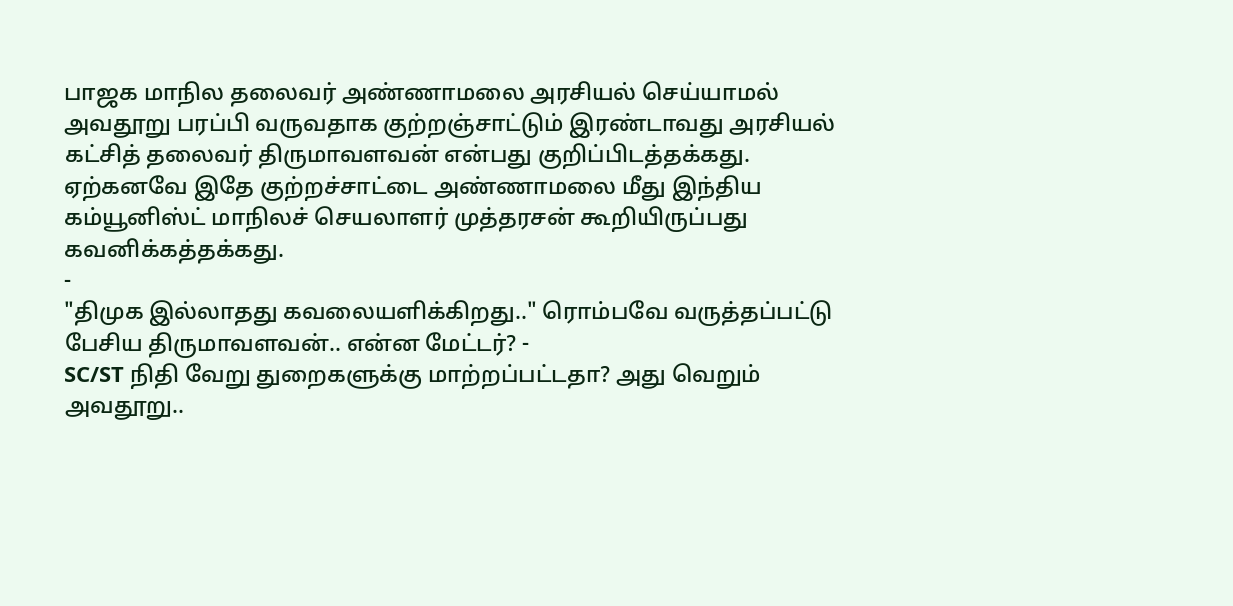பாஜக மாநில தலைவர் அண்ணாமலை அரசியல் செய்யாமல் அவதூறு பரப்பி வருவதாக குற்றஞ்சாட்டும் இரண்டாவது அரசியல் கட்சித் தலைவர் திருமாவளவன் என்பது குறிப்பிடத்தக்கது. ஏற்கனவே இதே குற்றச்சாட்டை அண்ணாமலை மீது இந்திய கம்யூனிஸ்ட் மாநிலச் செயலாளர் முத்தரசன் கூறியிருப்பது கவனிக்கத்தக்கது.
-
"திமுக இல்லாதது கவலையளிக்கிறது.." ரொம்பவே வருத்தப்பட்டு பேசிய திருமாவளவன்.. என்ன மேட்டர்? -
SC/ST நிதி வேறு துறைகளுக்கு மாற்றப்பட்டதா? அது வெறும் அவதூறு..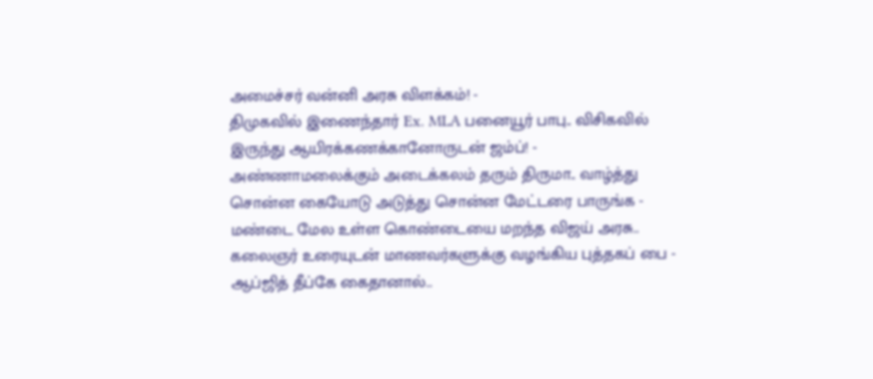அமைச்சர் வன்னி அரசு விளக்கம்! -
திமுகவில் இணைந்தார் Ex. MLA பனையூர் பாபு.. விசிகவில் இருந்து ஆயிரக்கணக்கானோருடன் ஜம்ப்! -
அண்ணாமலைக்கும் அடைக்கலம் தரும் திருமா.. வாழ்த்து சொன்ன கையோடு அடுத்து சொன்ன மேட்டரை பாருங்க -
மண்டை மேல உள்ள கொண்டையை மறந்த விஜய் அரசு.. கலைஞர் உரையுடன் மாணவர்களுக்கு வழங்கிய புத்தகப் பை -
ஆப்ஜித் தீப்கே கைதானால்..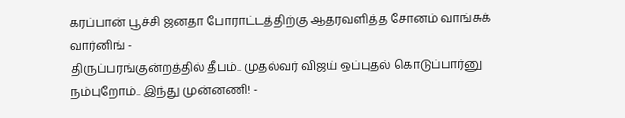கரப்பான் பூச்சி ஜனதா போராட்டத்திற்கு ஆதரவளித்த சோனம் வாங்சுக் வார்னிங் -
திருப்பரங்குன்றத்தில் தீபம்.. முதல்வர் விஜய் ஒப்புதல் கொடுப்பார்னு நம்புறோம்.. இந்து முன்னணி! -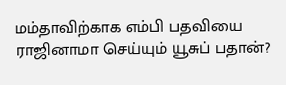மம்தாவிற்காக எம்பி பதவியை ராஜினாமா செய்யும் யூசுப் பதான்?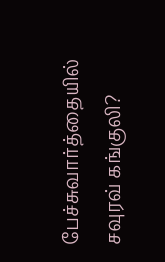பேச்சுவார்த்தையில் சவுரவ் கங்குலி?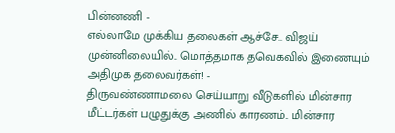பின்னணி -
எல்லாமே முக்கிய தலைகள் ஆச்சே.. விஜய் முன்னிலையில்.. மொத்தமாக தவெகவில் இணையும் அதிமுக தலைவர்கள்! -
திருவண்ணாமலை செய்யாறு வீடுகளில் மின்சார மீட்டர்கள் பழுதுக்கு அணில் காரணம்.. மின்சார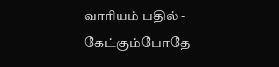வாரியம் பதில் -
கேட்கும்போதே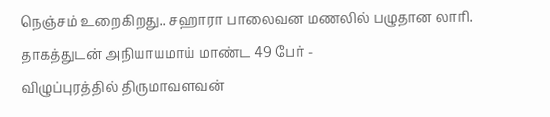நெஞ்சம் உறைகிறது.. சஹாரா பாலைவன மணலில் பழுதான லாரி. தாகத்துடன் அநியாயமாய் மாண்ட 49 பேர் -
விழுப்புரத்தில் திருமாவளவன்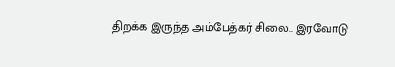திறக்க இருந்த அம்பேத்கர் சிலை.. இரவோடு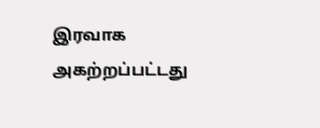இரவாக அகற்றப்பட்டது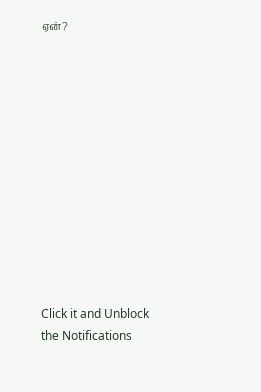ஏன்?












Click it and Unblock the Notifications